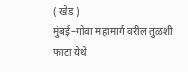( खेड )
मुंबई–गोवा महामार्ग वरील तुळशी फाटा येथे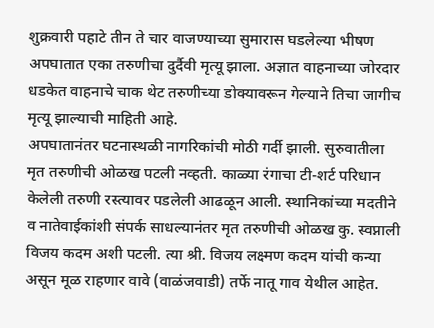शुक्रवारी पहाटे तीन ते चार वाजण्याच्या सुमारास घडलेल्या भीषण अपघातात एका तरुणीचा दुर्दैवी मृत्यू झाला. अज्ञात वाहनाच्या जोरदार धडकेत वाहनाचे चाक थेट तरुणीच्या डोक्यावरून गेल्याने तिचा जागीच मृत्यू झाल्याची माहिती आहे.
अपघातानंतर घटनास्थळी नागरिकांची मोठी गर्दी झाली. सुरुवातीला मृत तरुणीची ओळख पटली नव्हती. काळ्या रंगाचा टी-शर्ट परिधान केलेली तरुणी रस्त्यावर पडलेली आढळून आली. स्थानिकांच्या मदतीने व नातेवाईकांशी संपर्क साधल्यानंतर मृत तरुणीची ओळख कु. स्वप्नाली विजय कदम अशी पटली. त्या श्री. विजय लक्ष्मण कदम यांची कन्या असून मूळ राहणार वावे (वाळंजवाडी) तर्फे नातू गाव येथील आहेत.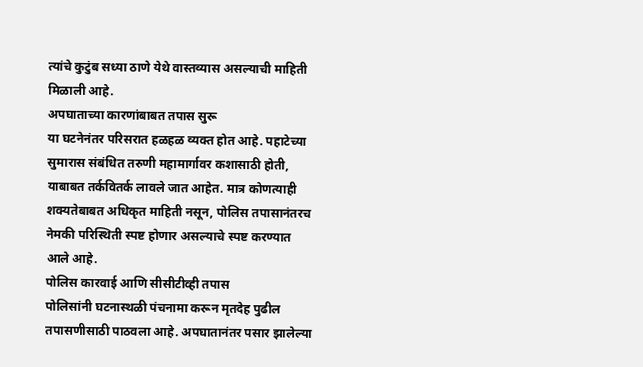त्यांचे कुटुंब सध्या ठाणे येथे वास्तव्यास असल्याची माहिती मिळाली आहे.
अपघाताच्या कारणांबाबत तपास सुरू
या घटनेनंतर परिसरात हळहळ व्यक्त होत आहे. पहाटेच्या सुमारास संबंधित तरुणी महामार्गावर कशासाठी होती, याबाबत तर्कवितर्क लावले जात आहेत. मात्र कोणत्याही शक्यतेबाबत अधिकृत माहिती नसून, पोलिस तपासानंतरच नेमकी परिस्थिती स्पष्ट होणार असल्याचे स्पष्ट करण्यात आले आहे.
पोलिस कारवाई आणि सीसीटीव्ही तपास
पोलिसांनी घटनास्थळी पंचनामा करून मृतदेह पुढील तपासणीसाठी पाठवला आहे. अपघातानंतर पसार झालेल्या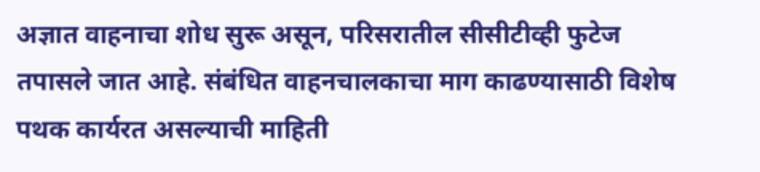अज्ञात वाहनाचा शोध सुरू असून, परिसरातील सीसीटीव्ही फुटेज तपासले जात आहे. संबंधित वाहनचालकाचा माग काढण्यासाठी विशेष पथक कार्यरत असल्याची माहिती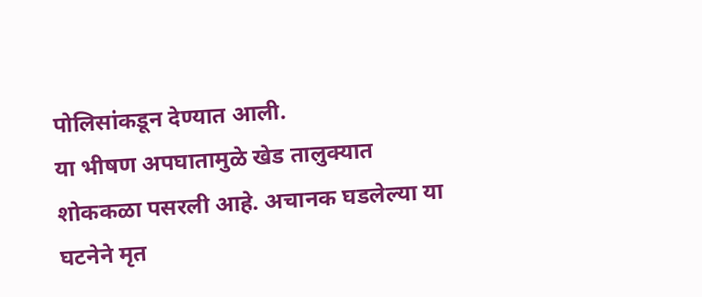पोलिसांकडून देण्यात आली.
या भीषण अपघातामुळे खेड तालुक्यात शोककळा पसरली आहे. अचानक घडलेल्या या घटनेने मृत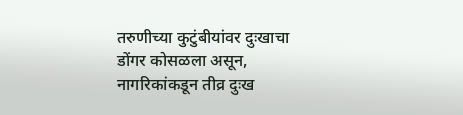तरुणीच्या कुटुंबीयांवर दुःखाचा डोंगर कोसळला असून, नागरिकांकडून तीव्र दुःख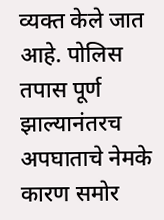व्यक्त केले जात आहे. पोलिस तपास पूर्ण झाल्यानंतरच अपघाताचे नेमके कारण समोर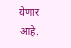येणार आहे.